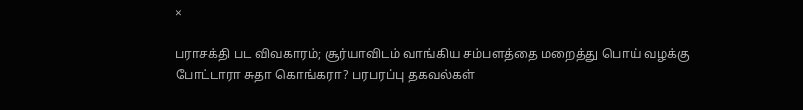×

பராசக்தி பட விவகாரம்; சூர்யாவிடம் வாங்கிய சம்பளத்தை மறைத்து பொய் வழக்கு போட்டாரா சுதா கொங்கரா? பரபரப்பு தகவல்கள்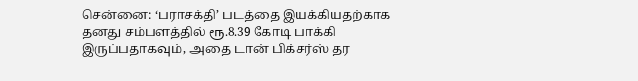சென்னை: ‘பராசக்தி’ படத்தை இயக்கியதற்காக தனது சம்பளத்தில் ரூ.8.39 கோடி பாக்கி இருப்பதாகவும், அதை டான் பிக்சர்ஸ் தர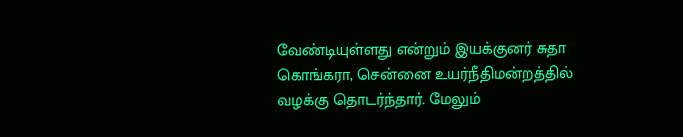வேண்டியுள்ளது என்றும் இயக்குனர் சுதா கொங்கரா, சென்னை உயர்நீதிமன்றத்தில் வழக்கு தொடர்ந்தார். மேலும்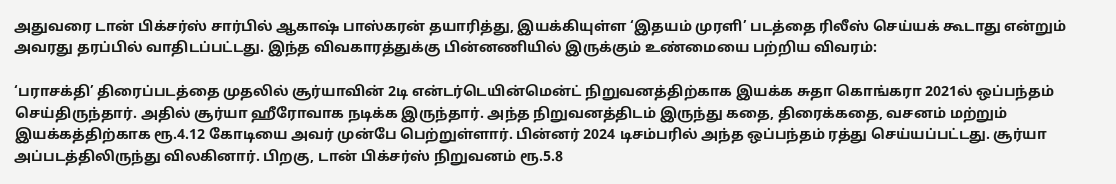அதுவரை டான் பிக்சர்ஸ் சார்பில் ஆகாஷ் பாஸ்கரன் தயாரித்து, இயக்கியுள்ள ‘இதயம் முரளி’ படத்தை ரிலீஸ் செய்யக் கூடாது என்றும் அவரது தரப்பில் வாதிடப்பட்டது. இந்த விவகாரத்துக்கு பின்னணியில் இருக்கும் உண்மையை பற்றிய விவரம்:

‘பராசக்தி’ திரைப்படத்தை முதலில் சூர்யாவின் 2டி என்டர்டெயின்மென்ட் நிறுவனத்திற்காக இயக்க சுதா கொங்கரா 2021ல் ஒப்பந்தம் செய்திருந்தார். அதில் சூர்யா ஹீரோவாக நடிக்க இருந்தார். அந்த நிறுவனத்திடம் இருந்து கதை, திரைக்கதை, வசனம் மற்றும் இயக்கத்திற்காக ரூ.4.12 கோடியை அவர் முன்பே பெற்றுள்ளார். பின்னர் 2024 டிசம்பரில் அந்த ஒப்பந்தம் ரத்து செய்யப்பட்டது. சூர்யா அப்படத்திலிருந்து விலகினார். பிறகு, டான் பிக்சர்ஸ் நிறுவனம் ரூ.5.8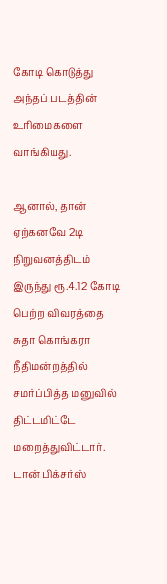கோடி கொடுத்து அந்தப் படத்தின் உரிமைகளை வாங்கியது.

ஆனால், தான் ஏற்கனவே 2டி நிறுவனத்திடம் இருந்து ரூ.4.12 கோடி பெற்ற விவரத்தை சுதா கொங்கரா நீதிமன்றத்தில் சமர்ப்பித்த மனுவில் திட்டமிட்டே மறைத்துவிட்டார். டான் பிக்சர்ஸ்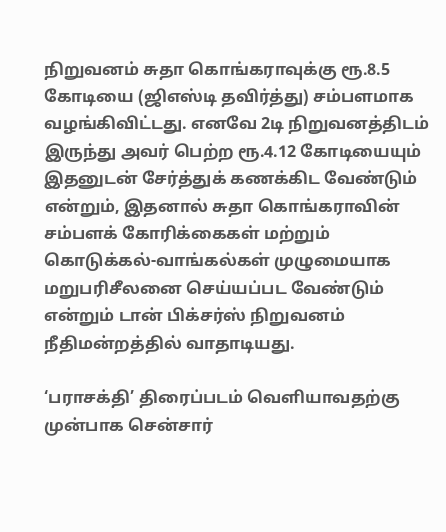நிறுவனம் சுதா கொங்கராவுக்கு ரூ.8.5 கோடியை (ஜிஎஸ்டி தவிர்த்து) சம்பளமாக வழங்கிவிட்டது. எனவே 2டி நிறுவனத்திடம் இருந்து அவர் பெற்ற ரூ.4.12 கோடியையும் இதனுடன் சேர்த்துக் கணக்கிட வேண்டும் என்றும், இதனால் சுதா கொங்கராவின் சம்பளக் கோரிக்கைகள் மற்றும் கொடுக்கல்-வாங்கல்கள் முழுமையாக மறுபரிசீலனை செய்யப்பட வேண்டும் என்றும் டான் பிக்சர்ஸ் நிறுவனம் நீதிமன்றத்தில் வாதாடியது.

‘பராசக்தி’ திரைப்படம் வெளியாவதற்கு முன்பாக சென்சார்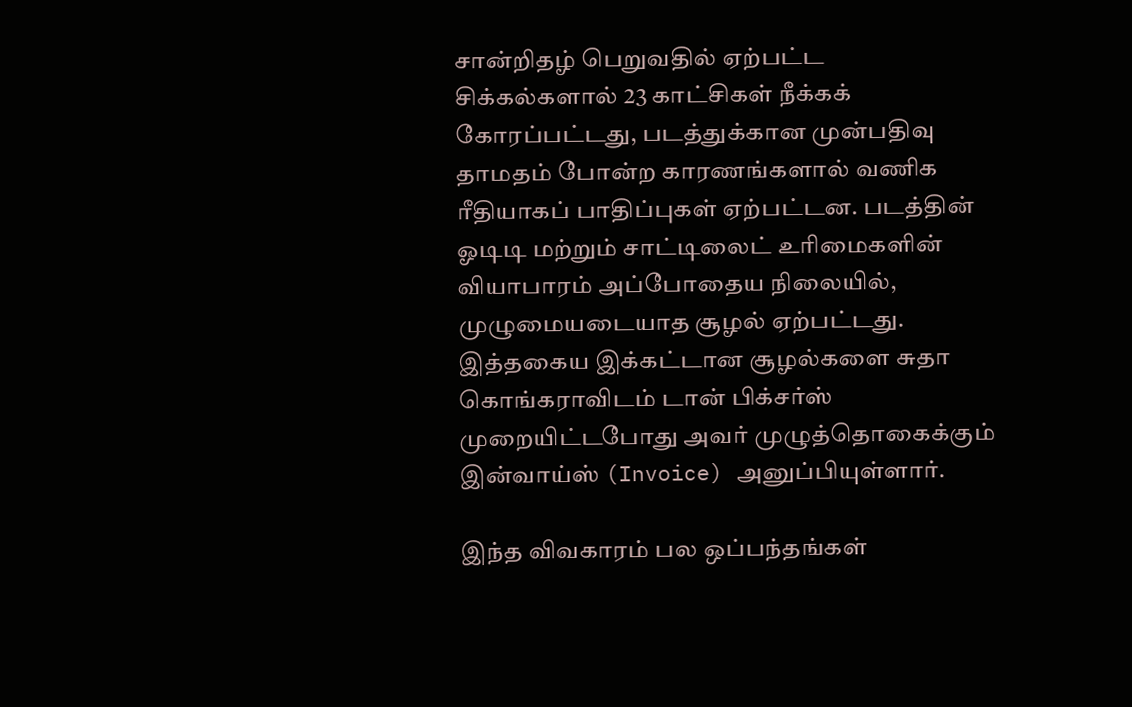சான்றிதழ் பெறுவதில் ஏற்பட்ட சிக்கல்களால் 23 காட்சிகள் நீக்கக் கோரப்பட்டது, படத்துக்கான முன்பதிவு தாமதம் போன்ற காரணங்களால் வணிக ரீதியாகப் பாதிப்புகள் ஏற்பட்டன. படத்தின் ஓடிடி மற்றும் சாட்டிலைட் உரிமைகளின் வியாபாரம் அப்போதைய நிலையில், முழுமையடையாத சூழல் ஏற்பட்டது. இத்தகைய இக்கட்டான சூழல்களை சுதா கொங்கராவிடம் டான் பிக்சர்ஸ் முறையிட்டபோது அவர் முழுத்தொகைக்கும் இன்வாய்ஸ் (Invoice) அனுப்பியுள்ளார்.

இந்த விவகாரம் பல ஒப்பந்தங்கள்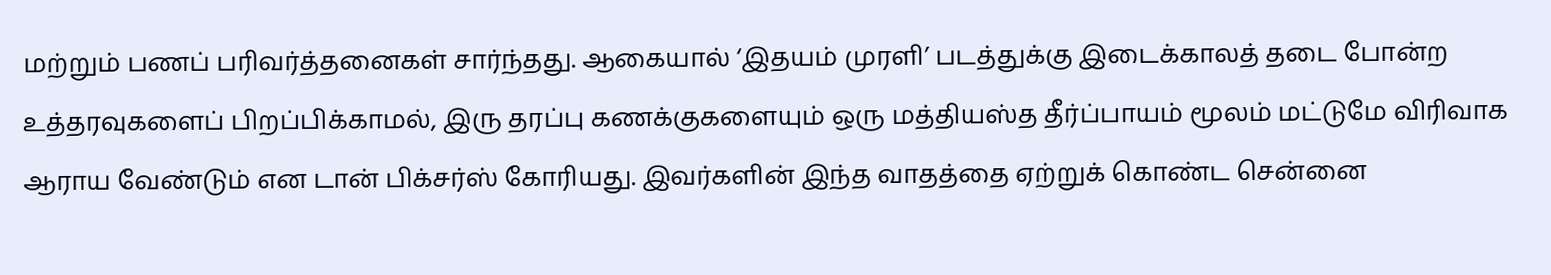மற்றும் பணப் பரிவர்த்தனைகள் சார்ந்தது. ஆகையால் ‘இதயம் முரளி’ படத்துக்கு இடைக்காலத் தடை போன்ற உத்தரவுகளைப் பிறப்பிக்காமல், இரு தரப்பு கணக்குகளையும் ஒரு மத்தியஸ்த தீர்ப்பாயம் மூலம் மட்டுமே விரிவாக ஆராய வேண்டும் என டான் பிக்சர்ஸ் கோரியது. இவர்களின் இந்த வாதத்தை ஏற்றுக் கொண்ட சென்னை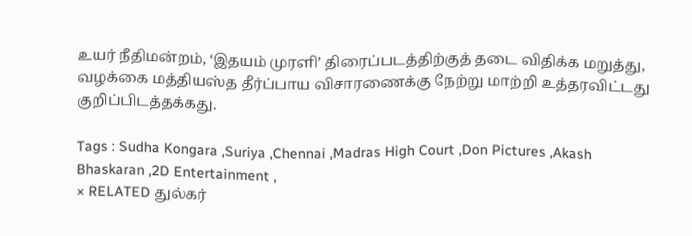உயர் நீதிமன்றம், ‘இதயம் முரளி’ திரைப்படத்திற்குத் தடை விதிக்க மறுத்து, வழக்கை மத்தியஸ்த தீர்ப்பாய விசாரணைக்கு நேற்று மாற்றி உத்தரவிட்டது குறிப்பிடத்தக்கது.

Tags : Sudha Kongara ,Suriya ,Chennai ,Madras High Court ,Don Pictures ,Akash Bhaskaran ,2D Entertainment ,
× RELATED துல்கர்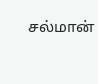சல்மான்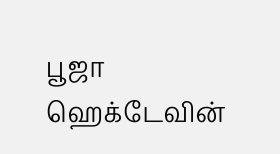பூஜா ஹெக்டேவின்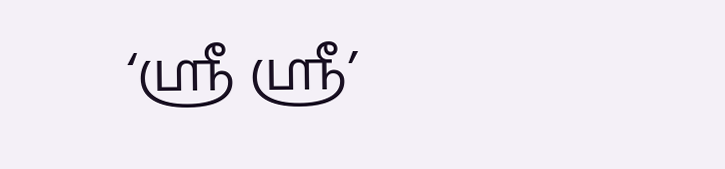‘ஸ்ரீ ஸ்ரீ’